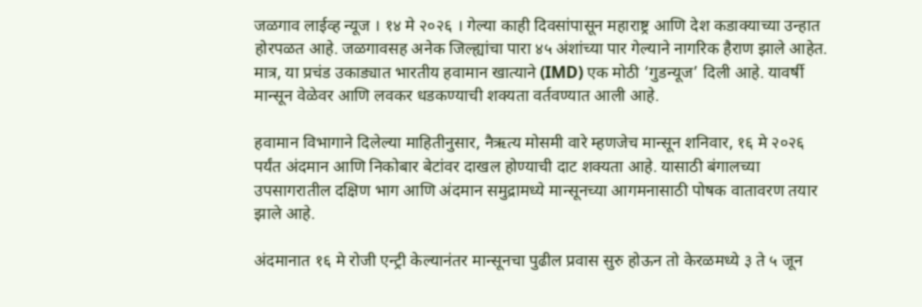जळगाव लाईव्ह न्यूज । १४ मे २०२६ । गेल्या काही दिवसांपासून महाराष्ट्र आणि देश कडाक्याच्या उन्हात होरपळत आहे. जळगावसह अनेक जिल्ह्यांचा पारा ४५ अंशांच्या पार गेल्याने नागरिक हैराण झाले आहेत. मात्र, या प्रचंड उकाड्यात भारतीय हवामान खात्याने (IMD) एक मोठी ‘गुडन्यूज’ दिली आहे. यावर्षी मान्सून वेळेवर आणि लवकर धडकण्याची शक्यता वर्तवण्यात आली आहे.

हवामान विभागाने दिलेल्या माहितीनुसार, नैऋत्य मोसमी वारे म्हणजेच मान्सून शनिवार, १६ मे २०२६ पर्यंत अंदमान आणि निकोबार बेटांवर दाखल होण्याची दाट शक्यता आहे. यासाठी बंगालच्या उपसागरातील दक्षिण भाग आणि अंदमान समुद्रामध्ये मान्सूनच्या आगमनासाठी पोषक वातावरण तयार झाले आहे.

अंदमानात १६ मे रोजी एन्ट्री केल्यानंतर मान्सूनचा पुढील प्रवास सुरु होऊन तो केरळमध्ये ३ ते ५ जून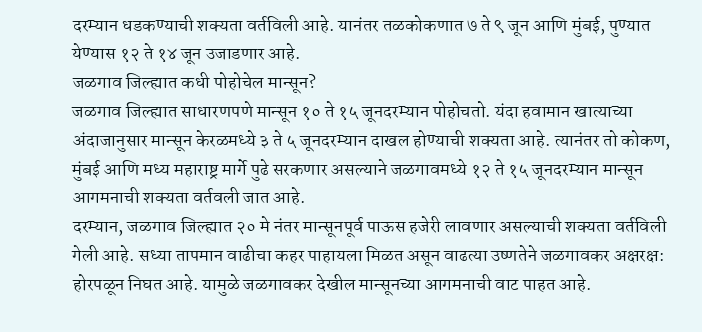दरम्यान धडकण्याची शक्यता वर्तविली आहे. यानंतर तळकोकणात ७ ते ९ जून आणि मुंबई, पुण्यात येण्यास १२ ते १४ जून उजाडणार आहे.
जळगाव जिल्ह्यात कधी पोहोचेल मान्सून?
जळगाव जिल्ह्यात साधारणपणे मान्सून १० ते १५ जूनदरम्यान पोहोचतो. यंदा हवामान खात्याच्या अंदाजानुसार मान्सून केरळमध्ये ३ ते ५ जूनदरम्यान दाखल होण्याची शक्यता आहे. त्यानंतर तो कोकण, मुंबई आणि मध्य महाराष्ट्र मार्गे पुढे सरकणार असल्याने जळगावमध्ये १२ ते १५ जूनदरम्यान मान्सून आगमनाची शक्यता वर्तवली जात आहे.
दरम्यान, जळगाव जिल्ह्यात २० मे नंतर मान्सूनपूर्व पाऊस हजेरी लावणार असल्याची शक्यता वर्तविली गेली आहे. सध्या तापमान वाढीचा कहर पाहायला मिळत असून वाढत्या उष्णतेने जळगावकर अक्षरक्ष: होरपळून निघत आहे. यामुळे जळगावकर देखील मान्सूनच्या आगमनाची वाट पाहत आहे.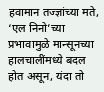हवामान तज्ज्ञांच्या मते, ‘एल निनो’च्या प्रभावामुळे मान्सूनच्या हालचालींमध्ये बदल होत असून, यंदा तो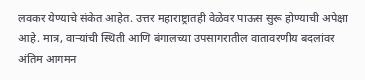लवकर येण्याचे संकेत आहेत. उत्तर महाराष्ट्रातही वेळेवर पाऊस सुरू होण्याची अपेक्षा आहे. मात्र, वाऱ्यांची स्थिती आणि बंगालच्या उपसागरातील वातावरणीय बदलांवर अंतिम आगमन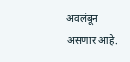अवलंबून असणार आहे.